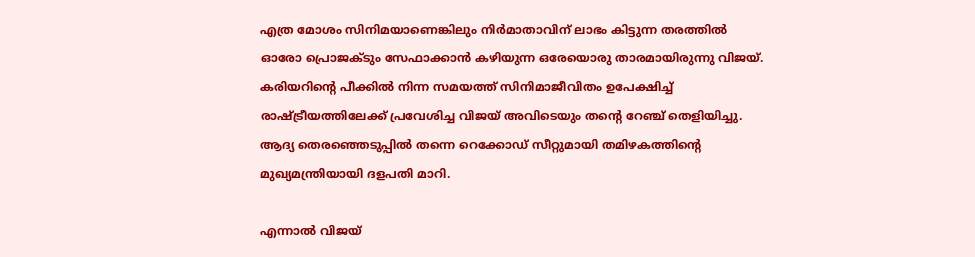എത്ര മോശം സിനിമയാണെങ്കിലും നിര്‍മാതാവിന് ലാഭം കിട്ടുന്ന തരത്തില്‍ ഓരോ പ്രൊജക്ടും സേഫാക്കാന്‍ കഴിയുന്ന ഒരേയൊരു താരമായിരുന്നു വിജയ്. കരിയറിന്റെ പീക്കില്‍ നിന്ന സമയത്ത് സിനിമാജീവിതം ഉപേക്ഷിച്ച് രാഷ്ട്രീയത്തിലേക്ക് പ്രവേശിച്ച വിജയ് അവിടെയും തന്റെ റേഞ്ച് തെളിയിച്ചു. ആദ്യ തെരഞ്ഞെടുപ്പില്‍ തന്നെ റെക്കോഡ് സീറ്റുമായി തമിഴകത്തിന്റെ മുഖ്യമന്ത്രിയായി ദളപതി മാറി.

എന്നാല്‍ വിജയ്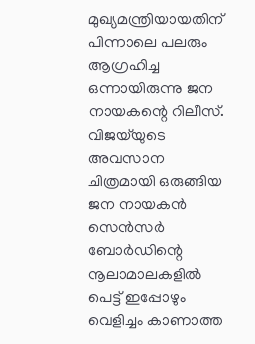മുഖ്യമന്ത്രിയായതിന് പിന്നാലെ പലരും ആഗ്രഹിച്ച ഒന്നായിരുന്നു ജന നായകന്റെ റിലീസ്. വിജയ്‌യുടെ അവസാന ചിത്രമായി ഒരുങ്ങിയ ജന നായകന്‍ സെന്‍സര്‍ ബോര്‍ഡിന്റെ നൂലാമാലകളില്‍ പെട്ട് ഇപ്പോഴും വെളിച്ചം കാണാത്ത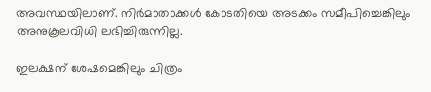അവസ്ഥയിലാണ്. നിര്‍മാതാക്കള്‍ കോടതിയെ അടക്കം സമീപിച്ചെങ്കിലും അനുകൂലവിധി ലഭിച്ചിരുന്നില്ല.

ഇലക്ഷന് ശേഷമെങ്കിലും ചിത്രം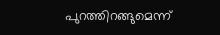പുറത്തിറങ്ങുമെന്ന്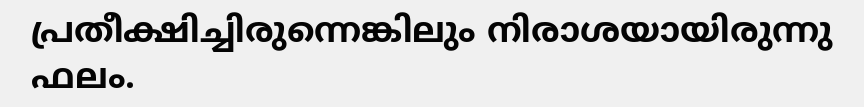പ്രതീക്ഷിച്ചിരുന്നെങ്കിലും നിരാശയായിരുന്നു ഫലം.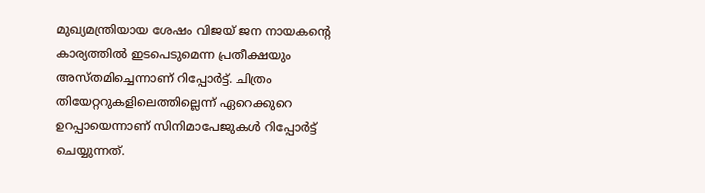മുഖ്യമന്ത്രിയായ ശേഷം വിജയ് ജന നായകന്റെ കാര്യത്തില്‍ ഇടപെടുമെന്ന പ്രതീക്ഷയും അസ്തമിച്ചെന്നാണ് റിപ്പോര്‍ട്ട്. ചിത്രം തിയേറ്ററുകളിലെത്തില്ലെന്ന് ഏറെക്കുറെ ഉറപ്പായെന്നാണ് സിനിമാപേജുകള്‍ റിപ്പോര്‍ട്ട് ചെയ്യുന്നത്.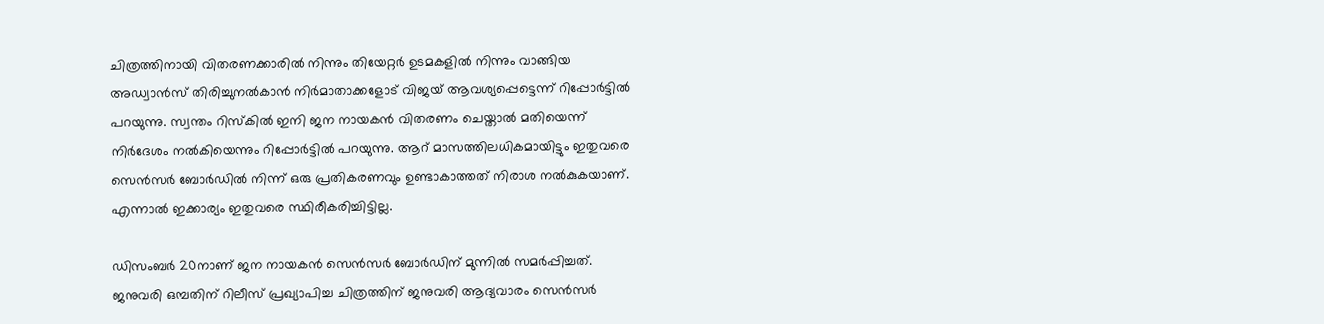ചിത്രത്തിനായി വിതരണക്കാരില്‍ നിന്നും തിയേറ്റര്‍ ഉടമകളില്‍ നിന്നും വാങ്ങിയ അഡ്വാന്‍സ് തിരിച്ചുനല്‍കാന്‍ നിര്‍മാതാക്കളോട് വിജയ് ആവശ്യപ്പെട്ടെന്ന് റിപ്പോര്‍ട്ടില്‍ പറയുന്നു. സ്വന്തം റിസ്‌കില്‍ ഇനി ജന നായകന്‍ വിതരണം ചെയ്താല്‍ മതിയെന്ന് നിര്‍ദേശം നല്‍കിയെന്നും റിപ്പോര്‍ട്ടില്‍ പറയുന്നു. ആറ് മാസത്തിലധികമായിട്ടും ഇതുവരെ സെന്‍സര്‍ ബോര്‍ഡില്‍ നിന്ന് ഒരു പ്രതികരണവും ഉണ്ടാകാത്തത് നിരാശ നല്‍കുകയാണ്. എന്നാല്‍ ഇക്കാര്യം ഇതുവരെ സ്ഥിരീകരിച്ചിട്ടില്ല.

ഡിസംബര്‍ 20നാണ് ജന നായകന്‍ സെന്‍സര്‍ ബോര്‍ഡിന് മുന്നില്‍ സമര്‍പ്പിച്ചത്. ജനുവരി ഒമ്പതിന് റിലീസ് പ്രഖ്യാപിച്ച ചിത്രത്തിന് ജനുവരി ആദ്യവാരം സെന്‍സര്‍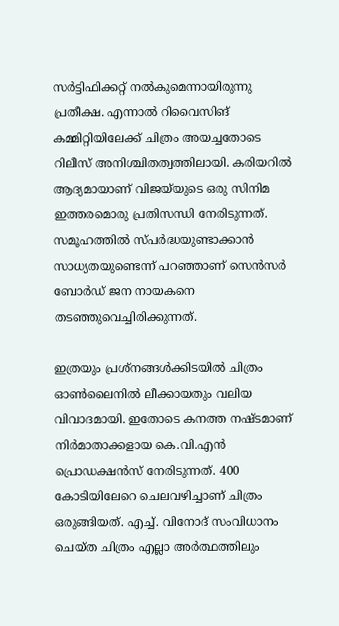സര്‍ട്ടിഫിക്കറ്റ് നല്‍കുമെന്നായിരുന്നു പ്രതീക്ഷ. എന്നാല്‍ റിവൈസിങ് കമ്മിറ്റിയിലേക്ക് ചിത്രം അയച്ചതോടെ റിലീസ് അനിശ്ചിതത്വത്തിലായി. കരിയറില്‍ ആദ്യമായാണ് വിജയ്‌യുടെ ഒരു സിനിമ ഇത്തരമൊരു പ്രതിസന്ധി നേരിടുന്നത്. സമൂഹത്തില്‍ സ്പര്‍ദ്ധയുണ്ടാക്കാന്‍ സാധ്യതയുണ്ടെന്ന് പറഞ്ഞാണ് സെന്‍സര്‍ ബോര്‍ഡ് ജന നായകനെ തടഞ്ഞുവെച്ചിരിക്കുന്നത്.

ഇത്രയും പ്രശ്‌നങ്ങള്‍ക്കിടയില്‍ ചിത്രം ഓണ്‍ലൈനില്‍ ലീക്കായതും വലിയ വിവാദമായി. ഇതോടെ കനത്ത നഷ്ടമാണ് നിര്‍മാതാക്കളായ കെ.വി.എന്‍ പ്രൊഡക്ഷന്‍സ് നേരിടുന്നത്. 400 കോടിയിലേറെ ചെലവഴിച്ചാണ് ചിത്രം ഒരുങ്ങിയത്. എച്ച്. വിനോദ് സംവിധാനം ചെയ്ത ചിത്രം എല്ലാ അര്‍ത്ഥത്തിലും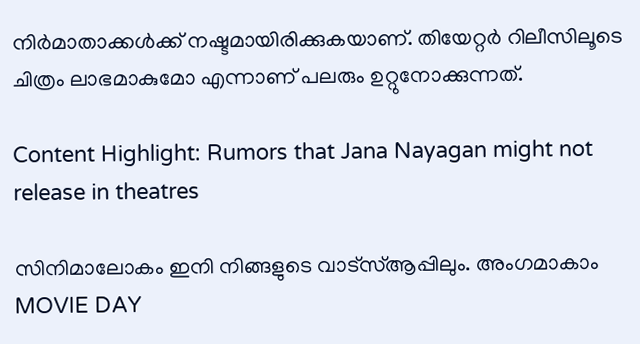നിര്‍മാതാക്കള്‍ക്ക് നഷ്ടമായിരിക്കുകയാണ്. തിയേറ്റര്‍ റിലീസിലൂടെ ചിത്രം ലാഭമാകുമോ എന്നാണ് പലരും ഉറ്റുനോക്കുന്നത്.

Content Highlight: Rumors that Jana Nayagan might not release in theatres

സിനിമാലോകം ഇനി നിങ്ങളുടെ വാട്സ്ആപ്പിലും. അംഗമാകാം MOVIE DAY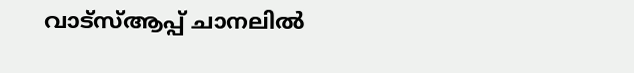വാട്സ്ആപ്പ് ചാനലിൽ